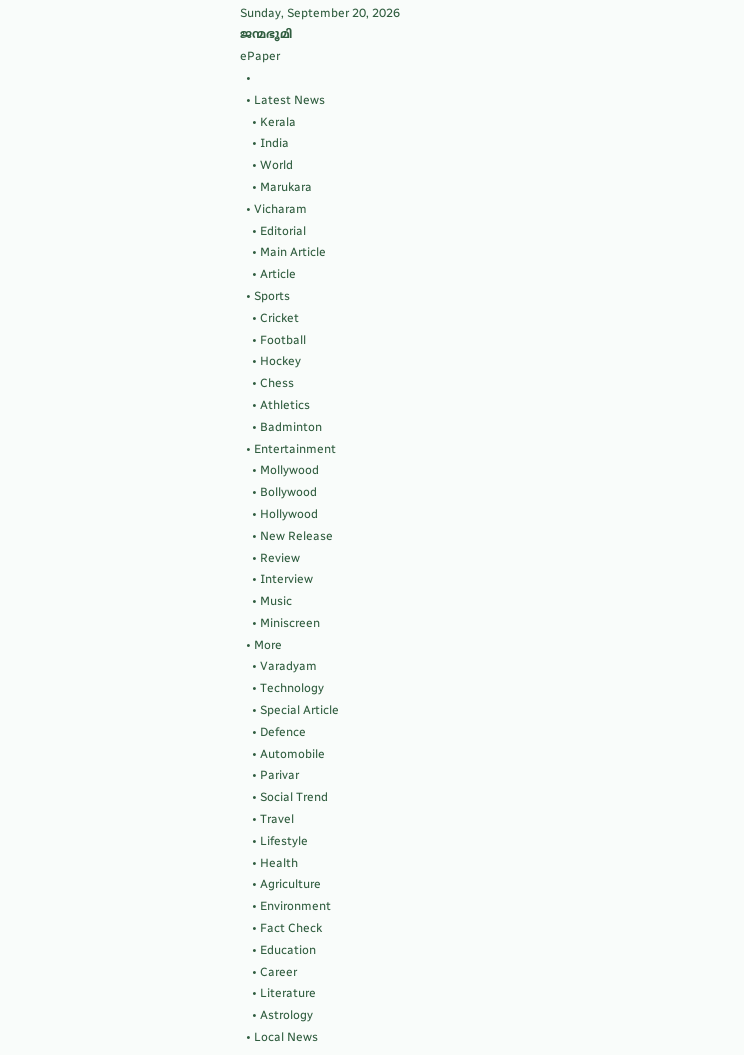Sunday, September 20, 2026
ജന്മഭൂമി
ePaper
  •
  • Latest News
    • Kerala
    • India
    • World
    • Marukara
  • Vicharam
    • Editorial
    • Main Article
    • Article
  • Sports
    • Cricket
    • Football
    • Hockey
    • Chess
    • Athletics
    • Badminton
  • Entertainment
    • Mollywood
    • Bollywood
    • Hollywood
    • New Release
    • Review
    • Interview
    • Music
    • Miniscreen
  • More
    • Varadyam
    • Technology
    • Special Article
    • Defence
    • Automobile
    • Parivar
    • Social Trend
    • Travel
    • Lifestyle
    • Health
    • Agriculture
    • Environment
    • Fact Check
    • Education
    • Career
    • Literature
    • Astrology
  • Local News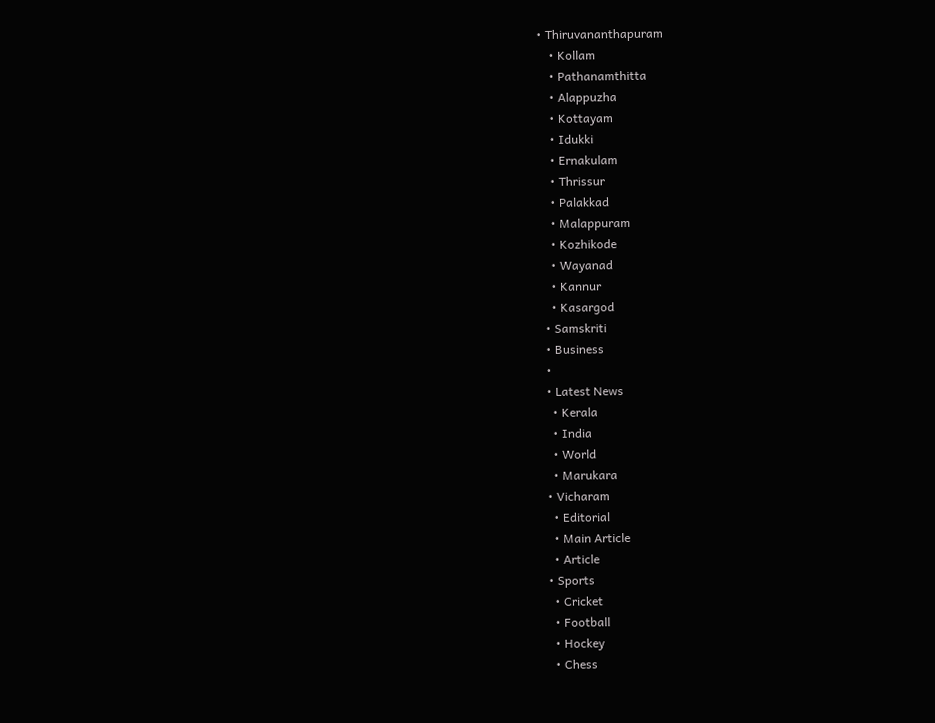• Thiruvananthapuram
    • Kollam
    • Pathanamthitta
    • Alappuzha
    • Kottayam
    • Idukki
    • Ernakulam
    • Thrissur
    • Palakkad
    • Malappuram
    • Kozhikode
    • Wayanad
    • Kannur
    • Kasargod
  • Samskriti
  • Business
  •
  • Latest News
    • Kerala
    • India
    • World
    • Marukara
  • Vicharam
    • Editorial
    • Main Article
    • Article
  • Sports
    • Cricket
    • Football
    • Hockey
    • Chess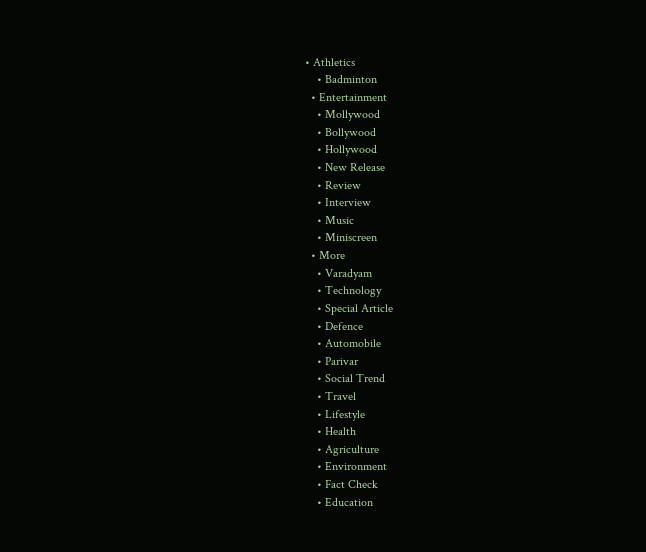• Athletics
    • Badminton
  • Entertainment
    • Mollywood
    • Bollywood
    • Hollywood
    • New Release
    • Review
    • Interview
    • Music
    • Miniscreen
  • More
    • Varadyam
    • Technology
    • Special Article
    • Defence
    • Automobile
    • Parivar
    • Social Trend
    • Travel
    • Lifestyle
    • Health
    • Agriculture
    • Environment
    • Fact Check
    • Education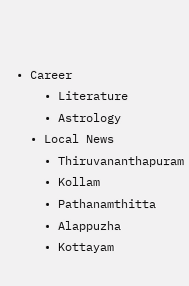• Career
    • Literature
    • Astrology
  • Local News
    • Thiruvananthapuram
    • Kollam
    • Pathanamthitta
    • Alappuzha
    • Kottayam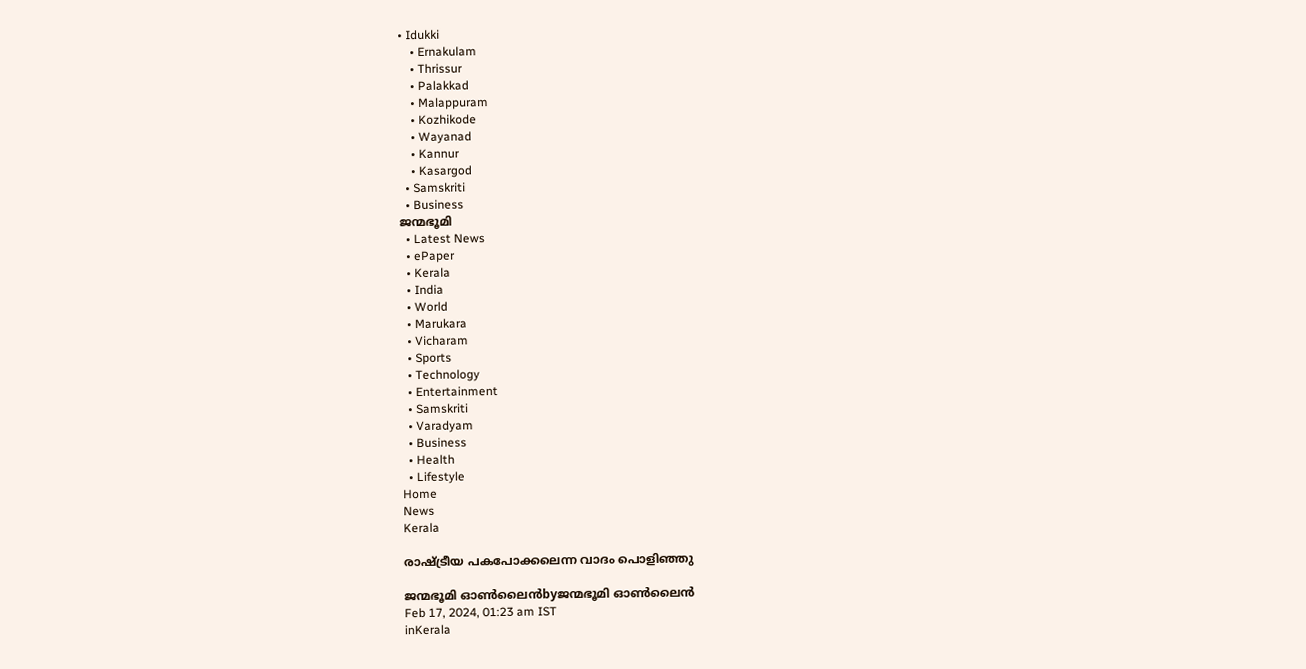• Idukki
    • Ernakulam
    • Thrissur
    • Palakkad
    • Malappuram
    • Kozhikode
    • Wayanad
    • Kannur
    • Kasargod
  • Samskriti
  • Business
ജന്മഭൂമി
  • Latest News
  • ePaper
  • Kerala
  • India
  • World
  • Marukara
  • Vicharam
  • Sports
  • Technology
  • Entertainment
  • Samskriti
  • Varadyam
  • Business
  • Health
  • Lifestyle
Home
News
Kerala

രാഷ്‌ട്രീയ പകപോക്കലെന്ന വാദം പൊളിഞ്ഞു

ജന്മഭൂമി ഓണ്‍ലൈന്‍byജന്മഭൂമി ഓണ്‍ലൈന്‍
Feb 17, 2024, 01:23 am IST
inKerala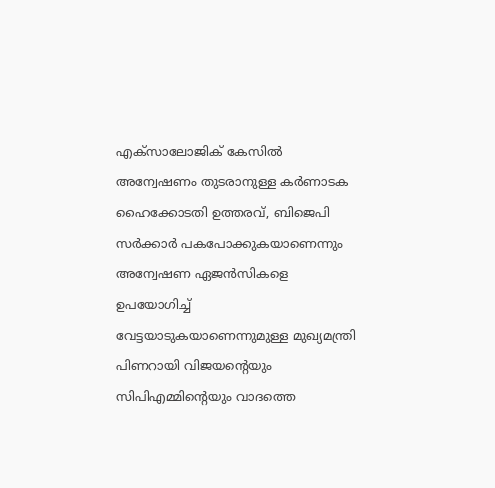എക്‌സാലോജിക് കേസില്‍ അന്വേഷണം തുടരാനുള്ള കര്‍ണാടക ഹൈക്കോടതി ഉത്തരവ്, ബിജെപി സര്‍ക്കാര്‍ പകപോക്കുകയാണെന്നും അന്വേഷണ ഏജന്‍സികളെ ഉപയോഗിച്ച് വേട്ടയാടുകയാണെന്നുമുള്ള മുഖ്യമന്ത്രി പിണറായി വിജയന്റെയും സിപിഎമ്മിന്റെയും വാദത്തെ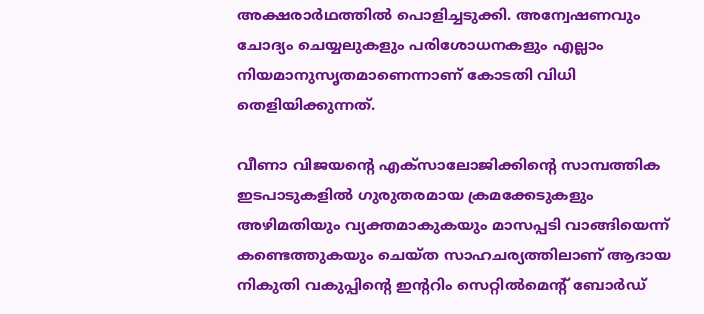അക്ഷരാര്‍ഥത്തില്‍ പൊളിച്ചടുക്കി. അന്വേഷണവും ചോദ്യം ചെയ്യലുകളും പരിശോധനകളും എല്ലാം നിയമാനുസൃതമാണെന്നാണ് കോടതി വിധി തെളിയിക്കുന്നത്.

വീണാ വിജയന്റെ എക്‌സാലോജിക്കിന്റെ സാമ്പത്തിക ഇടപാടുകളില്‍ ഗുരുതരമായ ക്രമക്കേടുകളും അഴിമതിയും വ്യക്തമാകുകയും മാസപ്പടി വാങ്ങിയെന്ന് കണ്ടെത്തുകയും ചെയ്ത സാഹചര്യത്തിലാണ് ആദായ നികുതി വകുപ്പിന്റെ ഇന്ററിം സെറ്റില്‍മെന്റ് ബോര്‍ഡ്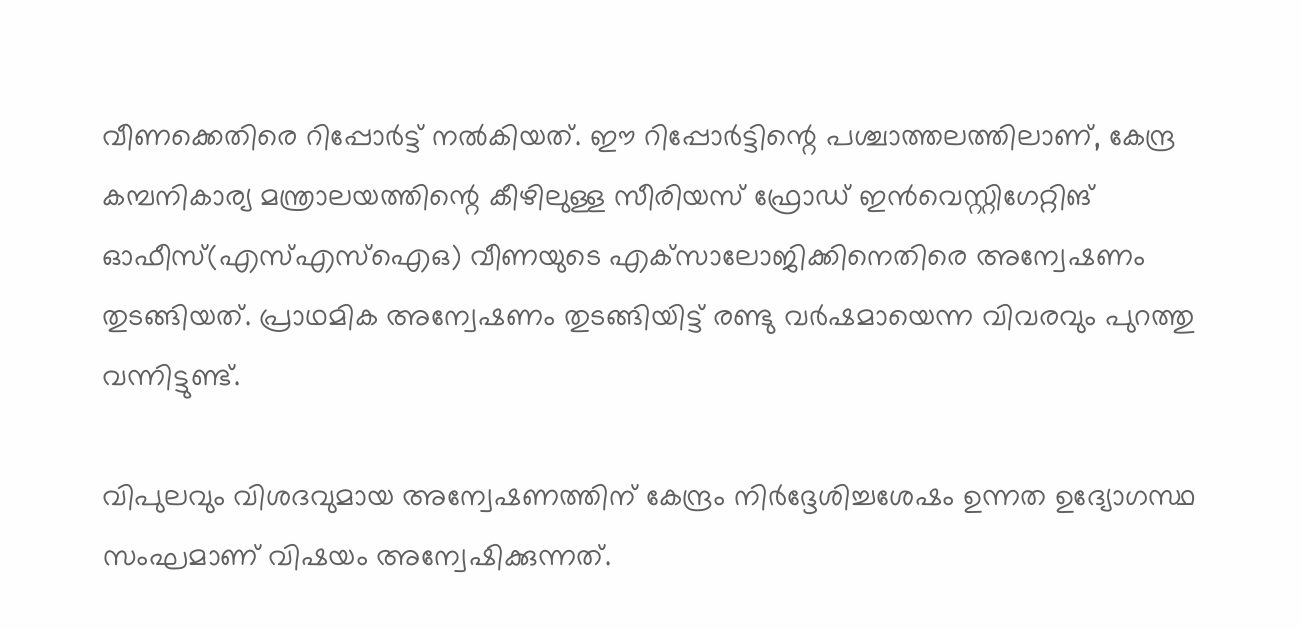വീണക്കെതിരെ റിപ്പോര്‍ട്ട് നല്‍കിയത്. ഈ റിപ്പോര്‍ട്ടിന്റെ പശ്ചാത്തലത്തിലാണ്, കേന്ദ്ര കമ്പനികാര്യ മന്ത്രാലയത്തിന്റെ കീഴിലുള്ള സീരിയസ് ഫ്രോഡ് ഇന്‍വെസ്റ്റിഗേറ്റിങ് ഓഫീസ്(എസ്എസ്‌ഐഒ) വീണയുടെ എക്‌സാലോജിക്കിനെതിരെ അന്വേഷണം തുടങ്ങിയത്. പ്രാഥമിക അന്വേഷണം തുടങ്ങിയിട്ട് രണ്ടു വര്‍ഷമായെന്ന വിവരവും പുറത്തു വന്നിട്ടുണ്ട്.

വിപുലവും വിശദവുമായ അന്വേഷണത്തിന് കേന്ദ്രം നിര്‍ദ്ദേശിച്ചശേഷം ഉന്നത ഉദ്യോഗസ്ഥ സംഘമാണ് വിഷയം അന്വേഷിക്കുന്നത്.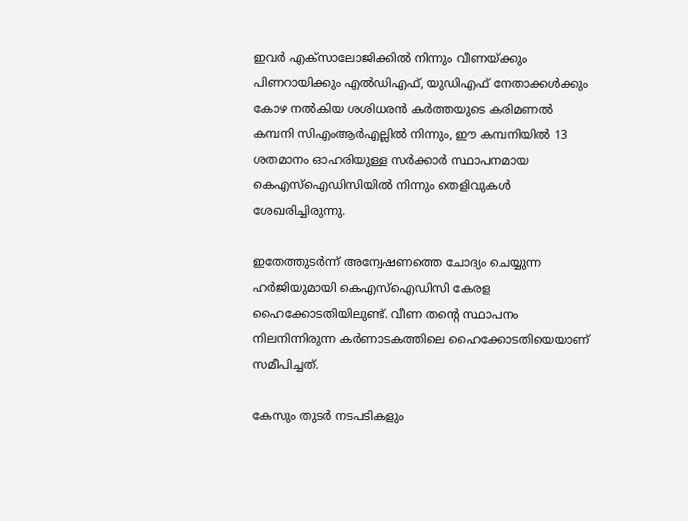ഇവര്‍ എക്‌സാലോജിക്കില്‍ നിന്നും വീണയ്‌ക്കും പിണറായിക്കും എല്‍ഡിഎഫ്, യുഡിഎഫ് നേതാക്കള്‍ക്കും കോഴ നല്‍കിയ ശശിധരന്‍ കര്‍ത്തയുടെ കരിമണല്‍ കമ്പനി സിഎംആര്‍എല്ലില്‍ നിന്നും, ഈ കമ്പനിയില്‍ 13 ശതമാനം ഓഹരിയുള്ള സര്‍ക്കാര്‍ സ്ഥാപനമായ കെഎസ്‌ഐഡിസിയില്‍ നിന്നും തെളിവുകള്‍ ശേഖരിച്ചിരുന്നു.

ഇതേത്തുടര്‍ന്ന് അന്വേഷണത്തെ ചോദ്യം ചെയ്യുന്ന ഹര്‍ജിയുമായി കെഎസ്‌ഐഡിസി കേരള ഹൈക്കോടതിയിലുണ്ട്. വീണ തന്റെ സ്ഥാപനം നിലനിന്നിരുന്ന കര്‍ണാടകത്തിലെ ഹൈക്കോടതിയെയാണ് സമീപിച്ചത്.

കേസും തുടര്‍ നടപടികളും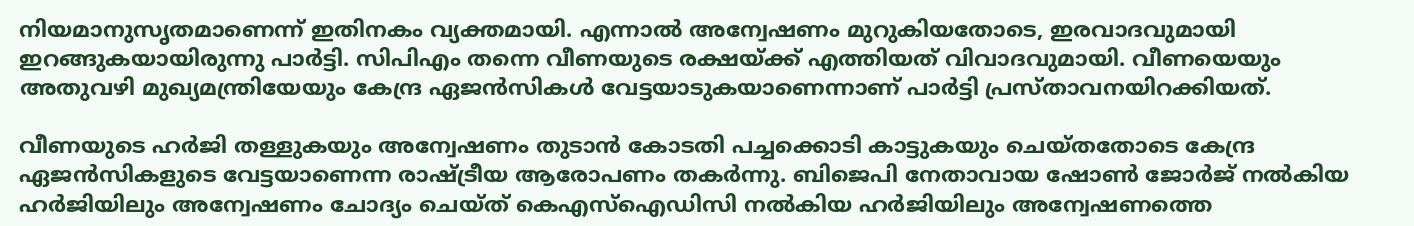നിയമാനുസൃതമാണെന്ന് ഇതിനകം വ്യക്തമായി. എന്നാല്‍ അന്വേഷണം മുറുകിയതോടെ, ഇരവാദവുമായി ഇറങ്ങുകയായിരുന്നു പാര്‍ട്ടി. സിപിഎം തന്നെ വീണയുടെ രക്ഷയ്‌ക്ക് എത്തിയത് വിവാദവുമായി. വീണയെയും അതുവഴി മുഖ്യമന്ത്രിയേയും കേന്ദ്ര ഏജന്‍സികള്‍ വേട്ടയാടുകയാണെന്നാണ് പാര്‍ട്ടി പ്രസ്താവനയിറക്കിയത്.

വീണയുടെ ഹര്‍ജി തള്ളുകയും അന്വേഷണം തുടാന്‍ കോടതി പച്ചക്കൊടി കാട്ടുകയും ചെയ്തതോടെ കേന്ദ്ര ഏജന്‍സികളുടെ വേട്ടയാണെന്ന രാഷ്‌ട്രീയ ആരോപണം തകര്‍ന്നു. ബിജെപി നേതാവായ ഷോണ്‍ ജോര്‍ജ് നല്‍കിയ ഹര്‍ജിയിലും അന്വേഷണം ചോദ്യം ചെയ്ത് കെഎസ്‌ഐഡിസി നല്‍കിയ ഹര്‍ജിയിലും അന്വേഷണത്തെ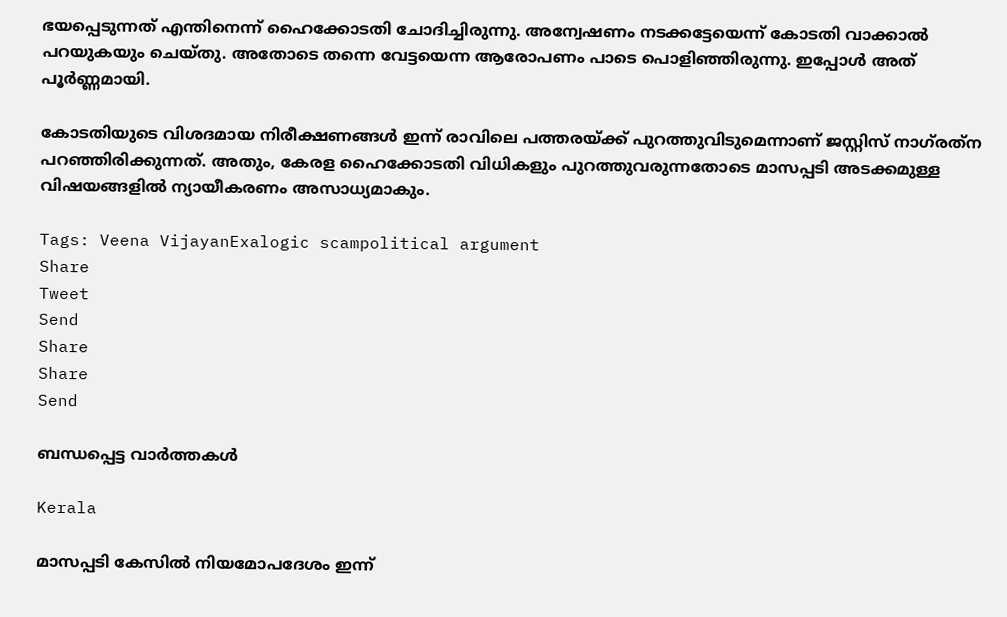ഭയപ്പെടുന്നത് എന്തിനെന്ന് ഹൈക്കോടതി ചോദിച്ചിരുന്നു. അന്വേഷണം നടക്കട്ടേയെന്ന് കോടതി വാക്കാല്‍ പറയുകയും ചെയ്തു. അതോടെ തന്നെ വേട്ടയെന്ന ആരോപണം പാടെ പൊളിഞ്ഞിരുന്നു. ഇപ്പോള്‍ അത് പൂര്‍ണ്ണമായി.

കോടതിയുടെ വിശദമായ നിരീക്ഷണങ്ങള്‍ ഇന്ന് രാവിലെ പത്തരയ്‌ക്ക് പുറത്തുവിടുമെന്നാണ് ജസ്റ്റിസ് നാഗ്‌രത്‌ന പറഞ്ഞിരിക്കുന്നത്. അതും, കേരള ഹൈക്കോടതി വിധികളും പുറത്തുവരുന്നതോടെ മാസപ്പടി അടക്കമുള്ള വിഷയങ്ങളില്‍ ന്യായീകരണം അസാധ്യമാകും.

Tags: Veena VijayanExalogic scampolitical argument
Share
Tweet
Send
Share
Share
Send

ബന്ധപ്പെട്ട വാര്‍ത്തകള്‍

Kerala

മാസപ്പടി കേസില്‍ നിയമോപദേശം ഇന്ന്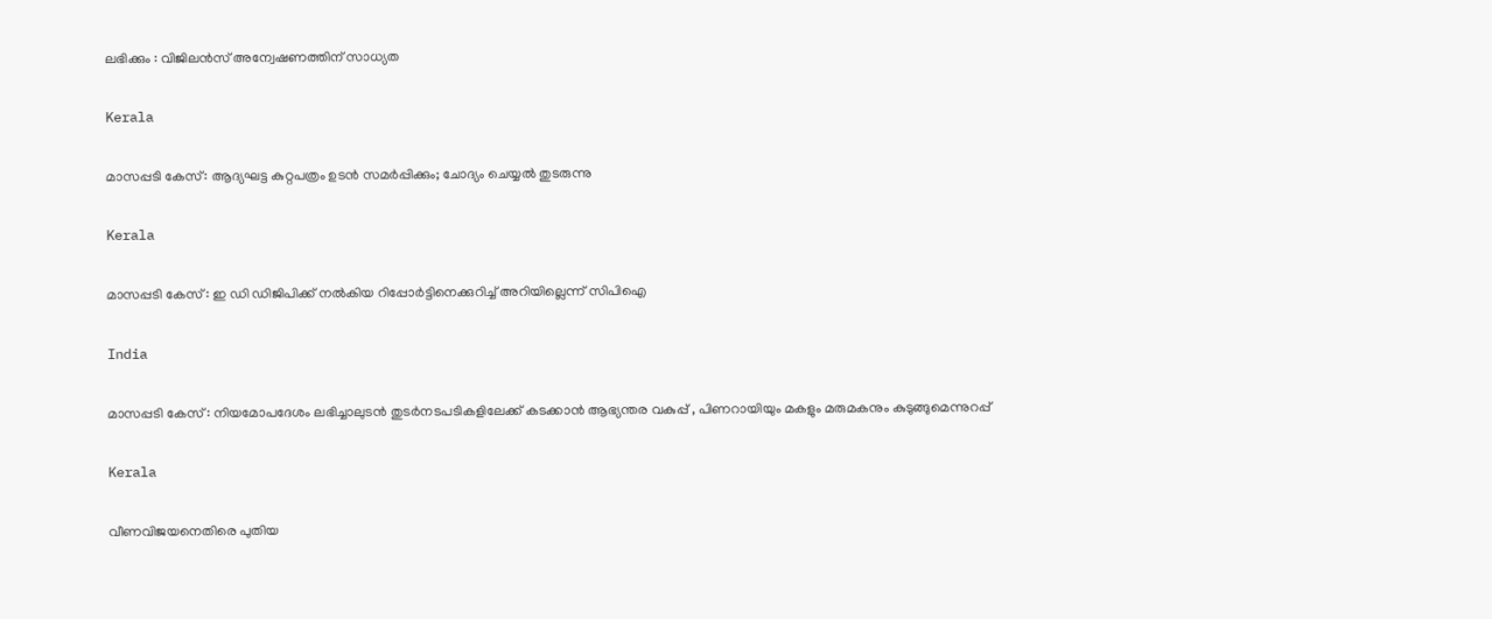ലഭിക്കും : വിജിലന്‍സ് അന്വേഷണത്തിന് സാധ്യത

Kerala

മാസപ്പടി കേസ്: ആദ്യഘട്ട കുറ്റപത്രം ഉടന്‍ സമര്‍പ്പിക്കും; ചോദ്യം ചെയ്യല്‍ തുടരുന്നു

Kerala

മാസപ്പടി കേസ് : ഇ ഡി ഡിജിപിക്ക് നല്‍കിയ റിപ്പോര്‍ട്ടിനെക്കുറിച്ച് അറിയില്ലെന്ന് സിപിഐ

India

മാസപ്പടി കേസ് : നിയമോപദേശം ലഭിച്ചാലുടന്‍ തുടര്‍നടപടികളിലേക്ക് കടക്കാന്‍ ആഭ്യന്തര വകുപ്പ് , പിണറായിയും മകളും മരുമകനും കുടുങ്ങുമെന്നുറപ്പ്

Kerala

വീണവിജയനെതിരെ പുതിയ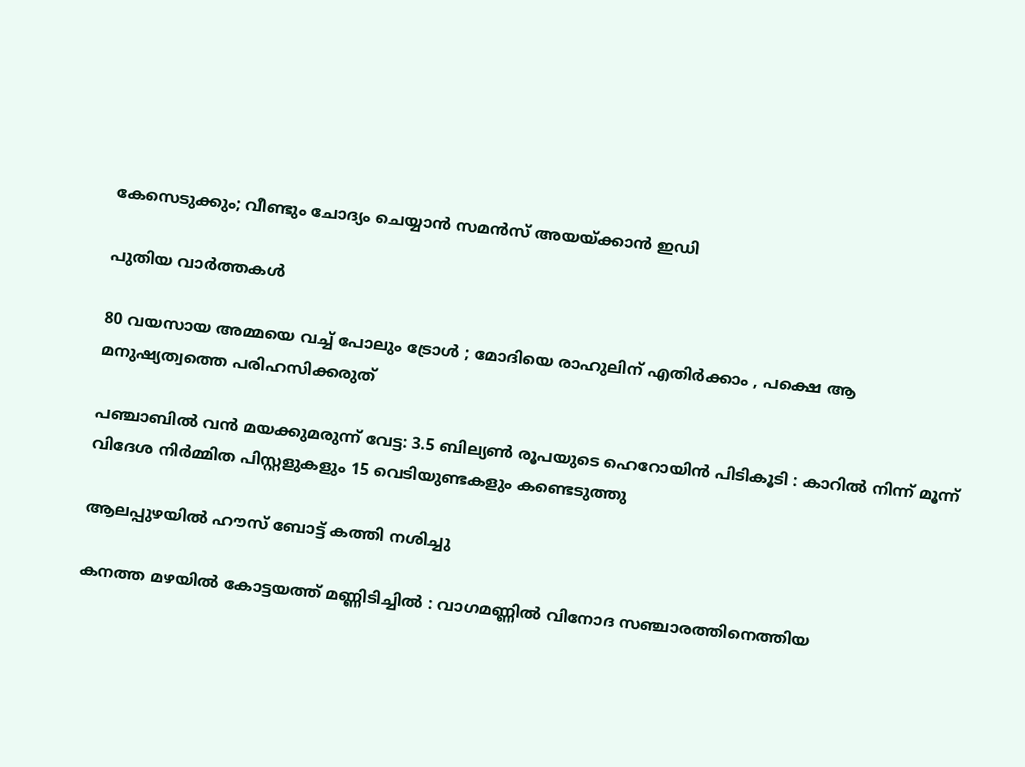കേസെടുക്കും; വീണ്ടും ചോദ്യം ചെയ്യാന്‍ സമന്‍സ് അയയ്‌ക്കാന്‍ ഇഡി

പുതിയ വാര്‍ത്തകള്‍

80 വയസായ അമ്മയെ വച്ച് പോലും ട്രോൾ ; മോദിയെ രാഹുലിന് എതിർക്കാം , പക്ഷെ ആ മനുഷ്യത്വത്തെ പരിഹസിക്കരുത്

പഞ്ചാബിൽ വൻ മയക്കുമരുന്ന് വേട്ട: 3.5 ബില്യൺ രൂപയുടെ ഹെറോയിൻ പിടികൂടി : കാറിൽ നിന്ന് മൂന്ന് വിദേശ നിർമ്മിത പിസ്റ്റളുകളും 15 വെടിയുണ്ടകളും കണ്ടെടുത്തു

ആലപ്പുഴയില്‍ ഹൗസ് ബോട്ട് കത്തി നശിച്ചു

കനത്ത മഴയിൽ കോട്ടയത്ത് മണ്ണിടിച്ചിൽ : വാഗമണ്ണിൽ വിനോദ സഞ്ചാരത്തിനെത്തിയ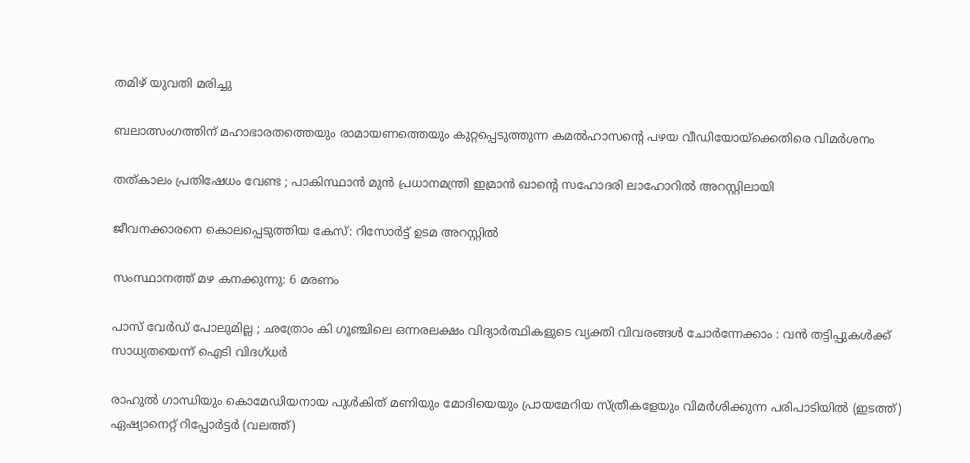തമിഴ്‌ യുവതി മരിച്ചു

ബലാത്സംഗത്തിന് മഹാഭാരതത്തെയും രാമായണത്തെയും കുറ്റപ്പെടുത്തുന്ന കമല്‍ഹാസന്റെ പഴയ വീഡിയോയ്‌ക്കെതിരെ വിമര്‍ശനം

തത്കാലം പ്രതിഷേധം വേണ്ട ; പാകിസ്ഥാൻ മുൻ പ്രധാനമന്ത്രി ഇമ്രാൻ ഖാന്റെ സഹോദരി ലാഹോറിൽ അറസ്റ്റിലായി

ജീവനക്കാരനെ കൊലപ്പെടുത്തിയ കേസ്: റിസോര്‍ട്ട് ഉടമ അറസ്റ്റില്‍

സംസ്ഥാനത്ത് മഴ കനക്കുന്നു: 6 മരണം

പാസ് വേർഡ് പോലുമില്ല ; ഛത്രോം കി ഗൂഞ്ചിലെ ഒന്നരലക്ഷം വിദ്യാർത്ഥികളുടെ വ്യക്തി വിവരങ്ങൾ ചോർന്നേക്കാം : വൻ തട്ടിപ്പുകൾക്ക് സാധ്യതയെന്ന് ഐടി വിദഗ്ധർ

രാഹുല്‍ ഗാന്ധിയും കൊമേഡിയനായ പുള്‍കിത് മണിയും മോദിയെയും പ്രായമേറിയ സ്ത്രീകളേയും വിമര്‍ശിക്കുന്ന പരിപാടിയില്‍ (ഇടത്ത്) ഏഷ്യാനെറ്റ് റിപ്പോര്‍ട്ടര്‍ (വലത്ത്)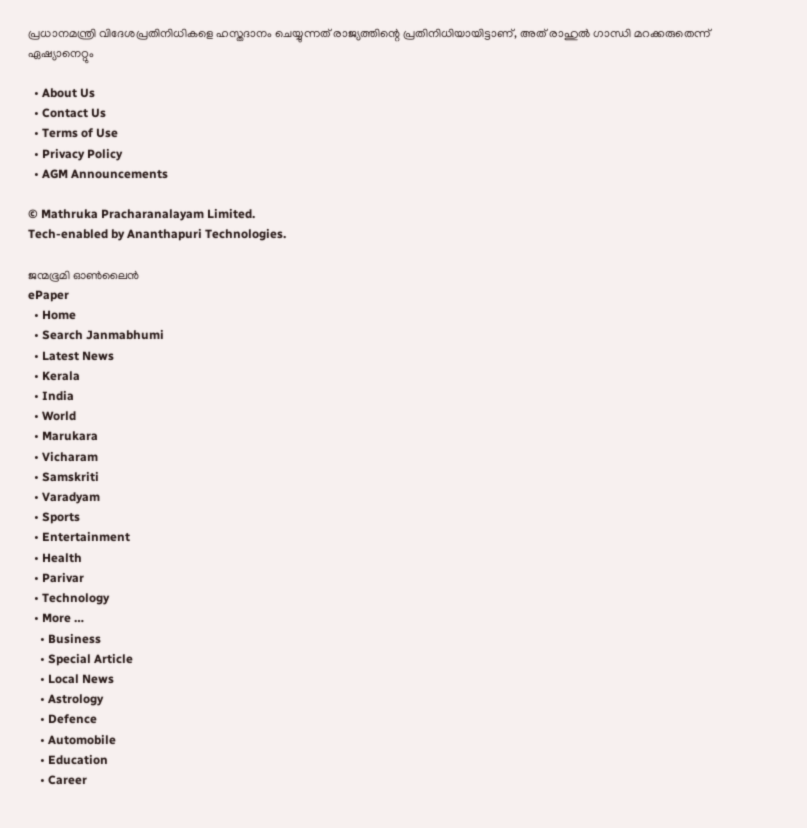പ്രധാനമന്ത്രി വിദേശപ്രതിനിധികളെ ഹസ്തദാനം ചെയ്യുന്നത് രാജ്യത്തിന്റെ പ്രതിനിധിയായിട്ടാണ്, അത് രാഹുല്‍ ഗാന്ധി മറക്കരുതെന്ന് ഏഷ്യാനെറ്റും

  • About Us
  • Contact Us
  • Terms of Use
  • Privacy Policy
  • AGM Announcements

© Mathruka Pracharanalayam Limited.
Tech-enabled by Ananthapuri Technologies.

ജന്മഭൂമി ഓണ്‍ലൈന്‍
ePaper
  • Home
  • Search Janmabhumi
  • Latest News
  • Kerala
  • India
  • World
  • Marukara
  • Vicharam
  • Samskriti
  • Varadyam
  • Sports
  • Entertainment
  • Health
  • Parivar
  • Technology
  • More …
    • Business
    • Special Article
    • Local News
    • Astrology
    • Defence
    • Automobile
    • Education
    • Career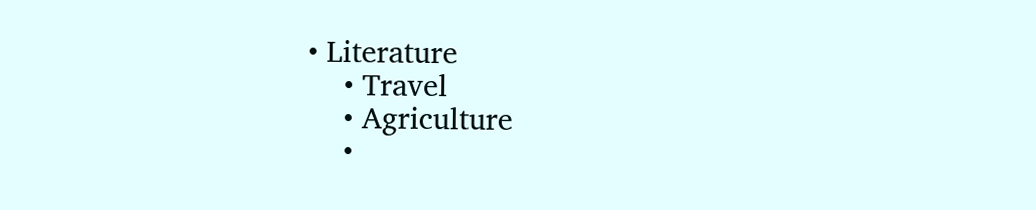• Literature
    • Travel
    • Agriculture
    •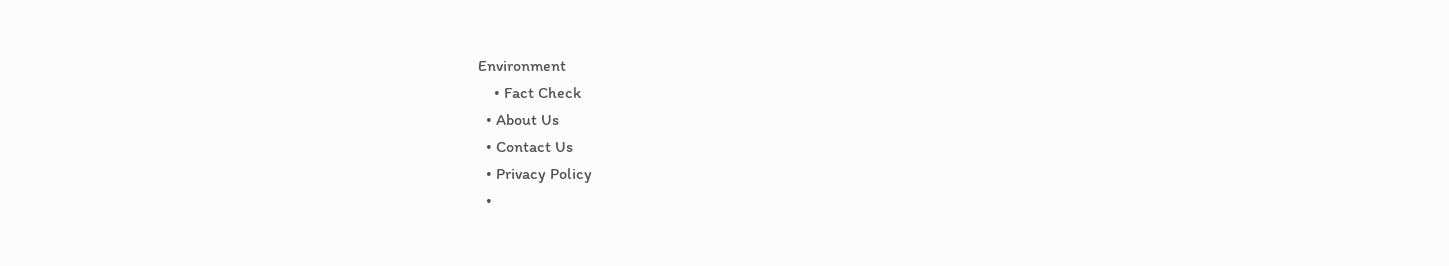Environment
    • Fact Check
  • About Us
  • Contact Us
  • Privacy Policy
  •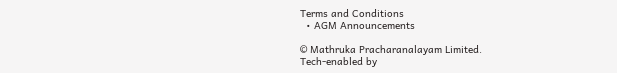Terms and Conditions
  • AGM Announcements

© Mathruka Pracharanalayam Limited.
Tech-enabled by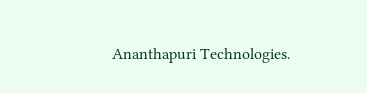Ananthapuri Technologies.